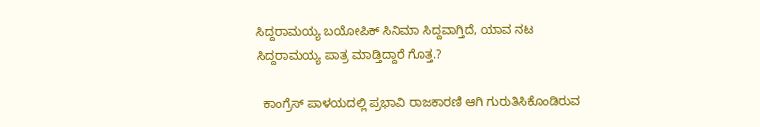ಸಿದ್ದರಾಮಯ್ಯ ಬಯೋಪಿಕ್ ಸಿನಿಮಾ ಸಿದ್ದವಾಗ್ತಿದೆ, ಯಾವ ನಟ ಸಿದ್ದರಾಮಯ್ಯ ಪಾತ್ರ ಮಾಡ್ತಿದ್ದಾರೆ ಗೊತ್ತ.?

  ಕಾಂಗ್ರೆಸ್ ಪಾಳಯದಲ್ಲಿ ಪ್ರಭಾವಿ ರಾಜಕಾರಣಿ ಆಗಿ ಗುರುತಿಸಿಕೊಂಡಿರುವ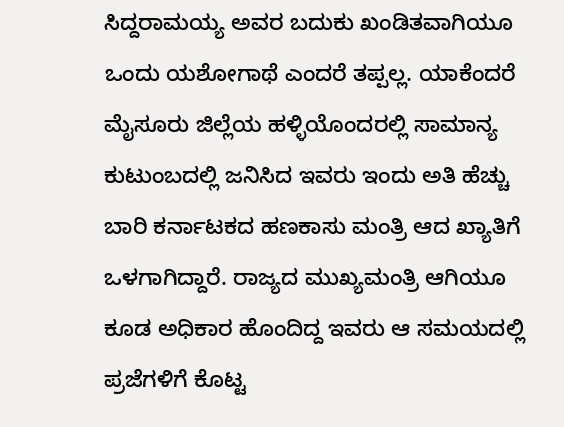ಸಿದ್ದರಾಮಯ್ಯ ಅವರ ಬದುಕು ಖಂಡಿತವಾಗಿಯೂ ಒಂದು ಯಶೋಗಾಥೆ ಎಂದರೆ ತಪ್ಪಲ್ಲ. ಯಾಕೆಂದರೆ ಮೈಸೂರು ಜಿಲ್ಲೆಯ ಹಳ್ಳಿಯೊಂದರಲ್ಲಿ ಸಾಮಾನ್ಯ ಕುಟುಂಬದಲ್ಲಿ ಜನಿಸಿದ ಇವರು ಇಂದು ಅತಿ ಹೆಚ್ಚು ಬಾರಿ ಕರ್ನಾಟಕದ ಹಣಕಾಸು ಮಂತ್ರಿ ಆದ ಖ್ಯಾತಿಗೆ ಒಳಗಾಗಿದ್ದಾರೆ. ರಾಜ್ಯದ ಮುಖ್ಯಮಂತ್ರಿ ಆಗಿಯೂ ಕೂಡ ಅಧಿಕಾರ ಹೊಂದಿದ್ದ ಇವರು ಆ ಸಮಯದಲ್ಲಿ ಪ್ರಜೆಗಳಿಗೆ ಕೊಟ್ಟ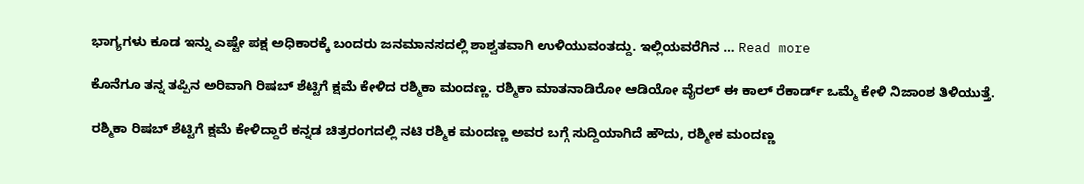ಭಾಗ್ಯಗಳು ಕೂಡ ಇನ್ನು ಎಷ್ಟೇ ಪಕ್ಷ ಅಧಿಕಾರಕ್ಕೆ ಬಂದರು ಜನಮಾನಸದಲ್ಲಿ ಶಾಶ್ವತವಾಗಿ ಉಳಿಯುವಂತದ್ದು. ಇಲ್ಲಿಯವರೆಗಿನ … Read more

ಕೊನೆಗೂ ತನ್ನ ತಪ್ಪಿನ ಅರಿವಾಗಿ ರಿಷಬ್ ಶೆಟ್ಟಿಗೆ ಕ್ಷಮೆ ಕೇಳಿದ ರಶ್ಮಿಕಾ ಮಂದಣ್ಣ. ರಶ್ಮಿಕಾ ಮಾತನಾಡಿರೋ ಆಡಿಯೋ ವೈರಲ್ ಈ ಕಾಲ್ ರೆಕಾರ್ಡ್ ಒಮ್ಮೆ ಕೇಳಿ ನಿಜಾಂಶ ತಿಳಿಯುತ್ತೆ.

ರಶ್ಮಿಕಾ ರಿಷಬ್ ಶೆಟ್ಟಿಗೆ ಕ್ಷಮೆ ಕೇಳಿದ್ದಾರೆ ಕನ್ನಡ ಚಿತ್ರರಂಗದಲ್ಲಿ ನಟಿ ರಶ್ಮಿಕ ಮಂದಣ್ಣ ಅವರ ಬಗ್ಗೆ ಸುದ್ದಿಯಾಗಿದೆ ಹೌದು, ರಶ್ಮೀಕ ಮಂದಣ್ಣ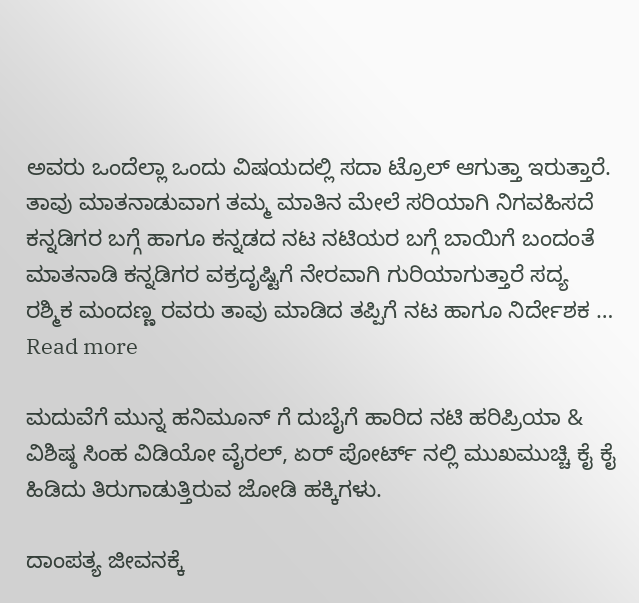ಅವರು ಒಂದೆಲ್ಲಾ ಒಂದು ವಿಷಯದಲ್ಲಿ ಸದಾ ಟ್ರೊಲ್ ಆಗುತ್ತಾ ಇರುತ್ತಾರೆ. ತಾವು ಮಾತನಾಡುವಾಗ ತಮ್ಮ ಮಾತಿನ ಮೇಲೆ ಸರಿಯಾಗಿ ನಿಗವಹಿಸದೆ ಕನ್ನಡಿಗರ ಬಗ್ಗೆ ಹಾಗೂ ಕನ್ನಡದ ನಟ ನಟಿಯರ ಬಗ್ಗೆ ಬಾಯಿಗೆ ಬಂದಂತೆ ಮಾತನಾಡಿ ಕನ್ನಡಿಗರ ವಕ್ರದೃಷ್ಟಿಗೆ ನೇರವಾಗಿ ಗುರಿಯಾಗುತ್ತಾರೆ ಸದ್ಯ ರಶ್ಮಿಕ ಮಂದಣ್ಣ ರವರು ತಾವು ಮಾಡಿದ ತಪ್ಪಿಗೆ ನಟ ಹಾಗೂ ನಿರ್ದೇಶಕ … Read more

ಮದುವೆಗೆ ಮುನ್ನ ಹನಿಮೂನ್ ಗೆ ದುಬೈಗೆ ಹಾರಿದ ನಟಿ ಹರಿಪ್ರಿಯಾ & ವಿಶಿಷ್ಠ ಸಿಂಹ ವಿಡಿಯೋ ವೈರಲ್, ಏರ್ ಪೋರ್ಟ್ ನಲ್ಲಿ ಮುಖಮುಚ್ಚಿ ಕೈ ಕೈ ಹಿಡಿದು ತಿರುಗಾಡುತ್ತಿರುವ ಜೋಡಿ ಹಕ್ಕಿಗಳು.

ದಾಂಪತ್ಯ ಜೀವನಕ್ಕೆ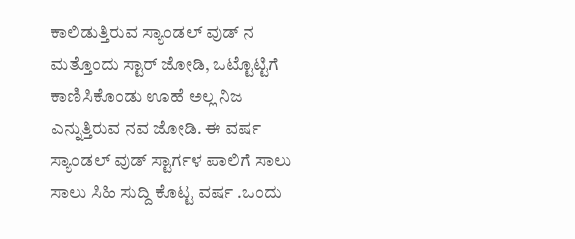ಕಾಲಿಡುತ್ತಿರುವ ಸ್ಯಾಂಡಲ್ ವುಡ್ ನ ಮತ್ತೊಂದು ಸ್ಟಾರ್ ಜೋಡಿ, ಒಟ್ಟೊಟ್ಟಿಗೆ ಕಾಣಿಸಿಕೊಂಡು ಊಹೆ ಅಲ್ಲ ನಿಜ ಎನ್ನುತ್ತಿರುವ ನವ ಜೋಡಿ. ಈ ವರ್ಷ ಸ್ಯಾಂಡಲ್ ವುಡ್ ಸ್ಟಾರ್ಗಳ ಪಾಲಿಗೆ ಸಾಲು ಸಾಲು ಸಿಹಿ ಸುದ್ದಿ ಕೊಟ್ಟ ವರ್ಷ .ಒಂದು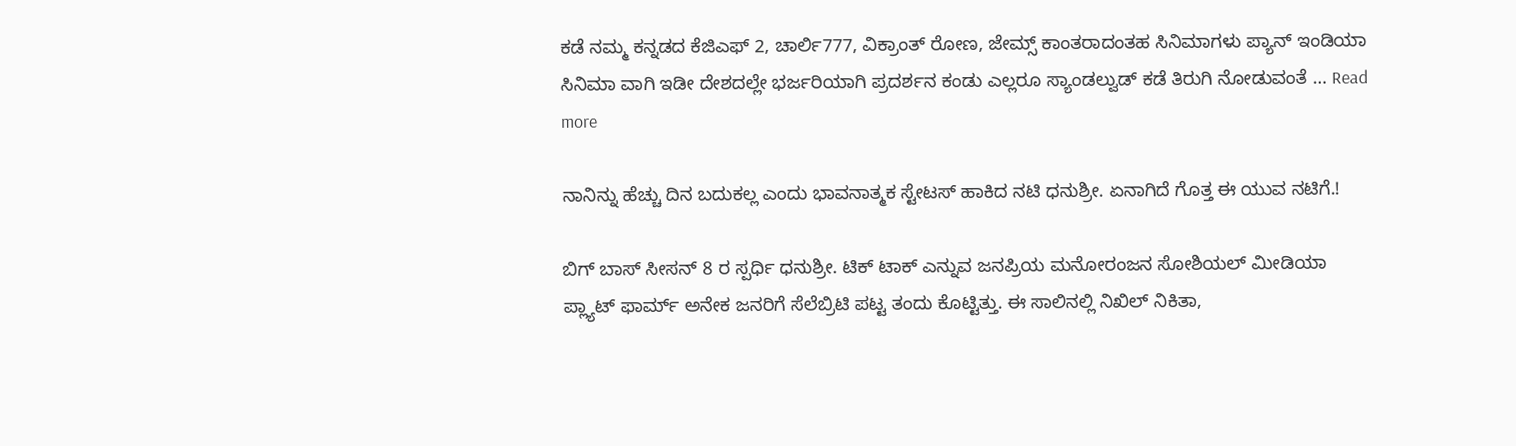ಕಡೆ ನಮ್ಮ ಕನ್ನಡದ ಕೆಜಿಎಫ್ 2, ಚಾರ್ಲಿ777, ವಿಕ್ರಾಂತ್ ರೋಣ, ಜೇಮ್ಸ್ ಕಾಂತರಾದಂತಹ ಸಿನಿಮಾಗಳು ಪ್ಯಾನ್ ಇಂಡಿಯಾ ಸಿನಿಮಾ ವಾಗಿ ಇಡೀ ದೇಶದಲ್ಲೇ ಭರ್ಜರಿಯಾಗಿ ಪ್ರದರ್ಶನ ಕಂಡು ಎಲ್ಲರೂ ಸ್ಯಾಂಡಲ್ವುಡ್ ಕಡೆ ತಿರುಗಿ ನೋಡುವಂತೆ … Read more

ನಾನಿನ್ನು ಹೆಚ್ಚು ದಿನ ಬದುಕಲ್ಲ ಎಂದು ಭಾವನಾತ್ಮಕ ಸ್ಟೇಟಸ್ ಹಾಕಿದ ನಟಿ ಧನುಶ್ರೀ. ಏನಾಗಿದೆ ಗೊತ್ತ ಈ ಯುವ ನಟಿಗೆ.!

ಬಿಗ್ ಬಾಸ್ ಸೀಸನ್ 8 ರ ಸ್ಪರ್ಧಿ ಧನುಶ್ರೀ. ಟಿಕ್ ಟಾಕ್ ಎನ್ನುವ ಜನಪ್ರಿಯ ಮನೋರಂಜನ ಸೋಶಿಯಲ್ ಮೀಡಿಯಾ ಪ್ಲ್ಯಾಟ್ ಫಾರ್ಮ್ ಅನೇಕ ಜನರಿಗೆ ಸೆಲೆಬ್ರಿಟಿ ಪಟ್ಟ ತಂದು ಕೊಟ್ಟಿತ್ತು. ಈ ಸಾಲಿನಲ್ಲಿ ನಿಖಿಲ್ ನಿಕಿತಾ,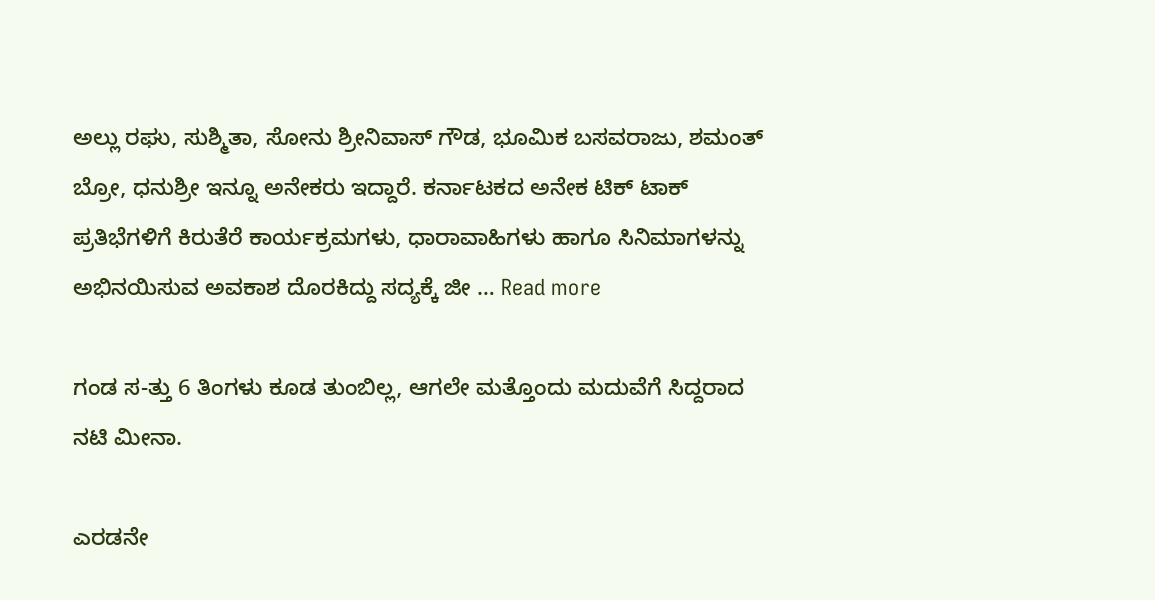ಅಲ್ಲು ರಘು, ಸುಶ್ಮಿತಾ, ಸೋನು ಶ್ರೀನಿವಾಸ್ ಗೌಡ, ಭೂಮಿಕ ಬಸವರಾಜು, ಶಮಂತ್ ಬ್ರೋ, ಧನುಶ್ರೀ ಇನ್ನೂ ಅನೇಕರು ಇದ್ದಾರೆ. ಕರ್ನಾಟಕದ ಅನೇಕ ಟಿಕ್ ಟಾಕ್ ಪ್ರತಿಭೆಗಳಿಗೆ ಕಿರುತೆರೆ ಕಾರ್ಯಕ್ರಮಗಳು, ಧಾರಾವಾಹಿಗಳು ಹಾಗೂ ಸಿನಿಮಾಗಳನ್ನು ಅಭಿನಯಿಸುವ ಅವಕಾಶ ದೊರಕಿದ್ದು ಸದ್ಯಕ್ಕೆ ಜೀ … Read more

ಗಂಡ ಸ-ತ್ತು 6 ತಿಂಗಳು ಕೂಡ ತುಂಬಿಲ್ಲ, ಆಗಲೇ ಮತ್ತೊಂದು ಮದುವೆಗೆ ಸಿದ್ದರಾದ ನಟಿ ಮೀನಾ.

ಎರಡನೇ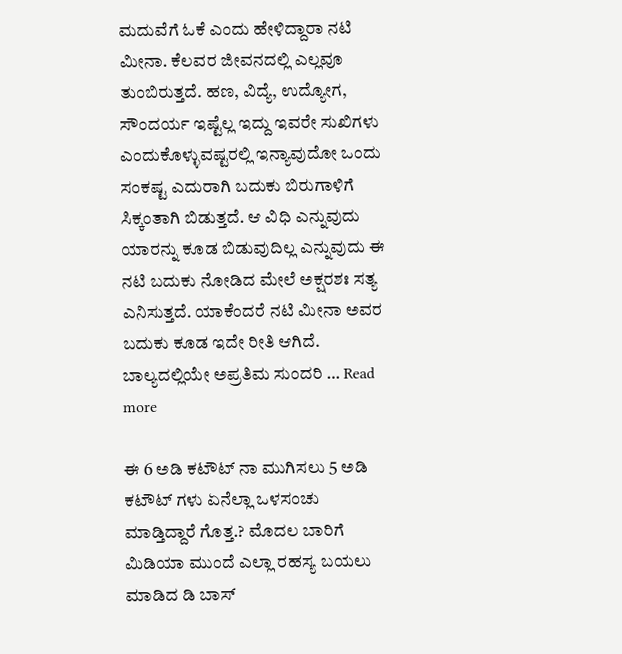ಮದುವೆಗೆ ಓಕೆ ಎಂದು ಹೇಳಿದ್ದಾರಾ ನಟಿ ಮೀನಾ. ಕೆಲವರ ಜೀವನದಲ್ಲಿ ಎಲ್ಲವೂ ತುಂಬಿರುತ್ತದೆ. ಹಣ, ವಿದ್ಯೆ, ಉದ್ಯೋಗ, ಸೌಂದರ್ಯ ಇಷ್ಟೆಲ್ಲ ಇದ್ದು ಇವರೇ ಸುಖಿಗಳು ಎಂದುಕೊಳ್ಳುವಷ್ಟರಲ್ಲಿ ಇನ್ಯಾವುದೋ ಒಂದು ಸಂಕಷ್ಟ ಎದುರಾಗಿ ಬದುಕು ಬಿರುಗಾಳಿಗೆ ಸಿಕ್ಕಂತಾಗಿ ಬಿಡುತ್ತದೆ. ಆ ವಿಧಿ ಎನ್ನುವುದು ಯಾರನ್ನು ಕೂಡ ಬಿಡುವುದಿಲ್ಲ ಎನ್ನುವುದು ಈ ನಟಿ ಬದುಕು ನೋಡಿದ ಮೇಲೆ ಅಕ್ಷರಶಃ ಸತ್ಯ ಎನಿಸುತ್ತದೆ. ಯಾಕೆಂದರೆ ನಟಿ ಮೀನಾ ಅವರ ಬದುಕು ಕೂಡ ಇದೇ ರೀತಿ ಆಗಿದೆ. ಬಾಲ್ಯದಲ್ಲಿಯೇ ಅಪ್ರತಿಮ ಸುಂದರಿ … Read more

ಈ 6 ಅಡಿ ಕಟೌಟ್ ನಾ ಮುಗಿಸಲು 5 ಅಡಿ ಕಟೌಟ್ ಗಳು ಏನೆಲ್ಲಾ ಒಳಸಂಚು ಮಾಡ್ತಿದ್ದಾರೆ ಗೊತ್ತ.? ಮೊದಲ ಬಾರಿಗೆ ಮಿಡಿಯಾ ಮುಂದೆ ಎಲ್ಲಾ ರಹಸ್ಯ ಬಯಲು ಮಾಡಿದ ಡಿ ಬಾಸ್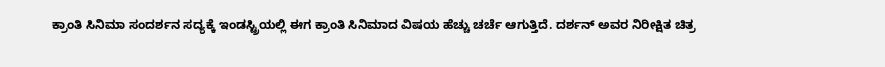ಕ್ರಾಂತಿ ಸಿನಿಮಾ ಸಂದರ್ಶನ ಸದ್ಯಕ್ಕೆ ಇಂಡಸ್ಟ್ರಿಯಲ್ಲಿ ಈಗ ಕ್ರಾಂತಿ ಸಿನಿಮಾದ ವಿಷಯ ಹೆಚ್ಚು ಚರ್ಚೆ ಆಗುತ್ತಿದೆ. ದರ್ಶನ್ ಅವರ ನಿರೀಕ್ಷಿತ ಚಿತ್ರ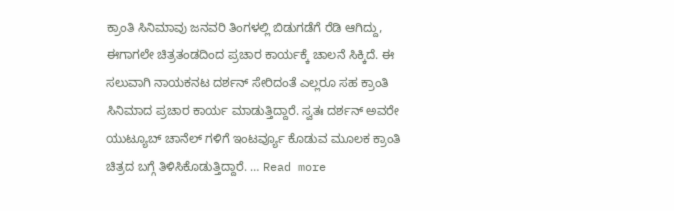ಕ್ರಾಂತಿ ಸಿನಿಮಾವು ಜನವರಿ ತಿಂಗಳಲ್ಲಿ ಬಿಡುಗಡೆಗೆ ರೆಡಿ ಆಗಿದ್ದು, ಈಗಾಗಲೇ ಚಿತ್ರತಂಡದಿಂದ ಪ್ರಚಾರ ಕಾರ್ಯಕ್ಕೆ ಚಾಲನೆ ಸಿಕ್ಕಿದೆ. ಈ ಸಲುವಾಗಿ ನಾಯಕನಟ ದರ್ಶನ್ ಸೇರಿದಂತೆ ಎಲ್ಲರೂ ಸಹ ಕ್ರಾಂತಿ ಸಿನಿಮಾದ ಪ್ರಚಾರ ಕಾರ್ಯ ಮಾಡುತ್ತಿದ್ದಾರೆ. ಸ್ವತಃ ದರ್ಶನ್ ಅವರೇ ಯುಟ್ಯೂಬ್ ಚಾನೆಲ್ ಗಳಿಗೆ ಇಂಟರ್ವ್ಯೂ ಕೊಡುವ ಮೂಲಕ ಕ್ರಾಂತಿ ಚಿತ್ರದ ಬಗ್ಗೆ ತಿಳಿಸಿಕೊಡುತ್ತಿದ್ದಾರೆ. … Read more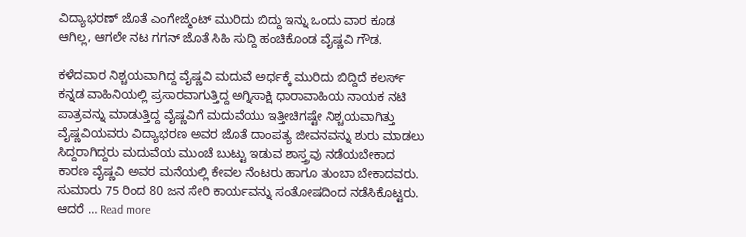ವಿದ್ಯಾಭರಣ್ ಜೊತೆ ಎಂಗೇಜ್ಮೆಂಟ್ ಮುರಿದು ಬಿದ್ದು ಇನ್ನು ಒಂದು ವಾರ ಕೂಡ ಆಗಿಲ್ಲ, ಆಗಲೇ ನಟ ಗಗನ್ ಜೊತೆ ಸಿಹಿ ಸುದ್ದಿ ಹಂಚಿಕೊಂಡ ವೈಷ್ಣವಿ ಗೌಡ.

ಕಳೆದವಾರ ನಿಶ್ಚಯವಾಗಿದ್ದ ವೈಷ್ಣವಿ ಮದುವೆ ಅರ್ಧಕ್ಕೆ ಮುರಿದು ಬಿದ್ದಿದೆ ಕಲರ್ಸ್ ಕನ್ನಡ ವಾಹಿನಿಯಲ್ಲಿ ಪ್ರಸಾರವಾಗುತ್ತಿದ್ದ ಅಗ್ನಿಸಾಕ್ಷಿ ಧಾರಾವಾಹಿಯ ನಾಯಕ ನಟಿ ಪಾತ್ರವನ್ನು ಮಾಡುತ್ತಿದ್ದ ವೈಷ್ಣವಿಗೆ ಮದುವೆಯು ಇತ್ತೀಚಿಗಷ್ಟೇ ನಿಶ್ಚಯವಾಗಿತ್ತು ವೈಷ್ಣವಿಯವರು ವಿದ್ಯಾಭರಣ ಅವರ ಜೊತೆ ದಾಂಪತ್ಯ ಜೀವನವನ್ನು ಶುರು ಮಾಡಲು ಸಿದ್ದರಾಗಿದ್ದರು ಮದುವೆಯ ಮುಂಚೆ ಬುಟ್ಟು ಇಡುವ ಶಾಸ್ತ್ರವು ನಡೆಯಬೇಕಾದ ಕಾರಣ ವೈಷ್ಣವಿ ಅವರ ಮನೆಯಲ್ಲಿ ಕೇವಲ ನೆಂಟರು ಹಾಗೂ ತುಂಬಾ ಬೇಕಾದವರು. ಸುಮಾರು 75 ರಿಂದ 80 ಜನ ಸೇರಿ ಕಾರ್ಯವನ್ನು ಸಂತೋಷದಿಂದ ನಡೆಸಿಕೊಟ್ಟರು. ಆದರೆ … Read more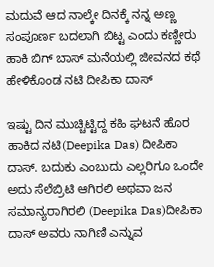ಮದುವೆ ಆದ ನಾಲ್ಕೇ ದಿನಕ್ಕೆ ನನ್ನ ಅಣ್ಣ ಸಂಪೂರ್ಣ ಬದಲಾಗಿ ಬಿಟ್ಟ ಎಂದು ಕಣ್ಣೀರು ಹಾಕಿ ಬಿಗ್ ಬಾಸ್ ಮನೆಯಲ್ಲಿ ಜೀವನದ ಕಥೆ ಹೇಳಿಕೊಂಡ ನಟಿ ದೀಪಿಕಾ ದಾಸ್

ಇಷ್ಟು ದಿನ ಮುಚ್ಚಿಟ್ಟಿದ್ದ ಕಹಿ ಘಟನೆ ಹೊರ ಹಾಕಿದ ನಟಿ(Deepika Das) ದೀಪಿಕಾ ದಾಸ್. ಬದುಕು ಎಂಬುದು ಎಲ್ಲರಿಗೂ ಒಂದೇ ಅದು ಸೆಲೆಬ್ರಿಟಿ ಆಗಿರಲಿ ಅಥವಾ ಜನ ಸಮಾನ್ಯರಾಗಿರಲಿ (Deepika Das)ದೀಪಿಕಾ ದಾಸ್ ಅವರು ನಾಗಿಣಿ ಎನ್ನುವ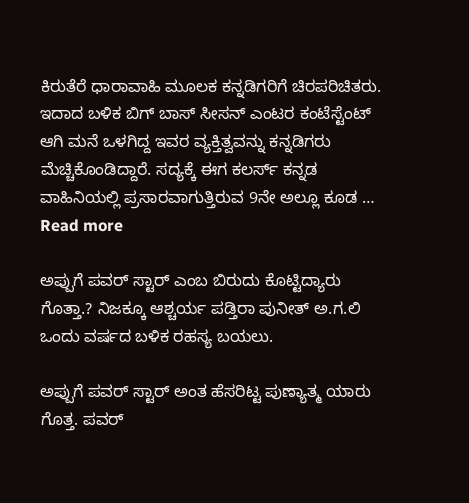ಕಿರುತೆರೆ ಧಾರಾವಾಹಿ ಮೂಲಕ ಕನ್ನಡಿಗರಿಗೆ ಚಿರಪರಿಚಿತರು. ಇದಾದ ಬಳಿಕ ಬಿಗ್ ಬಾಸ್ ಸೀಸನ್ ಎಂಟರ ಕಂಟೆಸ್ಟೆಂಟ್ ಆಗಿ ಮನೆ ಒಳಗಿದ್ದ ಇವರ ವ್ಯಕ್ತಿತ್ವವನ್ನು ಕನ್ನಡಿಗರು ಮೆಚ್ಚಿಕೊಂಡಿದ್ದಾರೆ. ಸದ್ಯಕ್ಕೆ ಈಗ ಕಲರ್ಸ್ ಕನ್ನಡ ವಾಹಿನಿಯಲ್ಲಿ ಪ್ರಸಾರವಾಗುತ್ತಿರುವ 9ನೇ ಅಲ್ಲೂ ಕೂಡ … Read more

ಅಪ್ಪುಗೆ ಪವರ್ ಸ್ಟಾರ್ ಎಂಬ ಬಿರುದು ಕೊಟ್ಟಿದ್ಯಾರು ಗೊತ್ತಾ.? ನಿಜಕ್ಕೂ ಆಶ್ಚರ್ಯ ಪಡ್ತಿರಾ ಪುನೀತ್ ಅ.ಗ.ಲಿ ಒಂದು ವರ್ಷದ ಬಳಿಕ ರಹಸ್ಯ ಬಯಲು.

ಅಪ್ಪುಗೆ ಪವರ್ ಸ್ಟಾರ್ ಅಂತ ಹೆಸರಿಟ್ಟ ಪುಣ್ಯಾತ್ಮ ಯಾರು ಗೊತ್ತ. ಪವರ್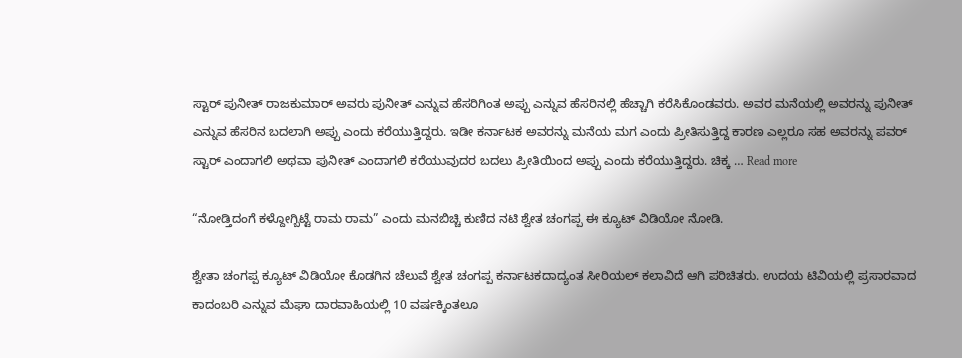ಸ್ಟಾರ್ ಪುನೀತ್ ರಾಜಕುಮಾರ್ ಅವರು ಪುನೀತ್ ಎನ್ನುವ ಹೆಸರಿಗಿಂತ ಅಪ್ಪು ಎನ್ನುವ ಹೆಸರಿನಲ್ಲಿ ಹೆಚ್ಚಾಗಿ ಕರೆಸಿಕೊಂಡವರು. ಅವರ ಮನೆಯಲ್ಲಿ ಅವರನ್ನು ಪುನೀತ್ ಎನ್ನುವ ಹೆಸರಿನ ಬದಲಾಗಿ ಅಪ್ಪು ಎಂದು ಕರೆಯುತ್ತಿದ್ದರು. ಇಡೀ ಕರ್ನಾಟಕ ಅವರನ್ನು ಮನೆಯ ಮಗ ಎಂದು ಪ್ರೀತಿಸುತ್ತಿದ್ದ ಕಾರಣ ಎಲ್ಲರೂ ಸಹ ಅವರನ್ನು ಪವರ್ ಸ್ಟಾರ್ ಎಂದಾಗಲಿ ಅಥವಾ ಪುನೀತ್ ಎಂದಾಗಲಿ ಕರೆಯುವುದರ ಬದಲು ಪ್ರೀತಿಯಿಂದ ಅಪ್ಪು ಎಂದು ಕರೆಯುತ್ತಿದ್ದರು. ಚಿಕ್ಕ … Read more

“ನೋಡ್ತಿದಂಗೆ ಕಳ್ದೋಗ್ಬಿಟ್ಟೆ ರಾಮ ರಾಮ” ಎಂದು ಮನಬಿಚ್ಚಿ ಕುಣಿದ ನಟಿ ಶ್ವೇತ ಚಂಗಪ್ಪ ಈ ಕ್ಯೂಟ್ ವಿಡಿಯೋ ನೋಡಿ.

ಶ್ವೇತಾ ಚಂಗಪ್ಪ ಕ್ಯೂಟ್ ವಿಡಿಯೋ ಕೊಡಗಿನ ಚೆಲುವೆ ಶ್ವೇತ ಚಂಗಪ್ಪ ಕರ್ನಾಟಕದಾದ್ಯಂತ ಸೀರಿಯಲ್ ಕಲಾವಿದೆ ಆಗಿ ಪರಿಚಿತರು. ಉದಯ ಟಿವಿಯಲ್ಲಿ ಪ್ರಸಾರವಾದ ಕಾದಂಬರಿ ಎನ್ನುವ ಮೆಘಾ ದಾರವಾಹಿಯಲ್ಲಿ 10 ವರ್ಷಕ್ಕಿಂತಲೂ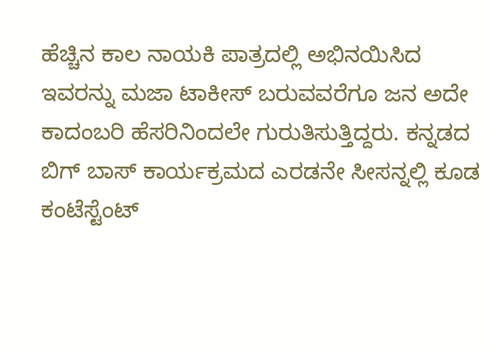ಹೆಚ್ಚಿನ ಕಾಲ ನಾಯಕಿ ಪಾತ್ರದಲ್ಲಿ ಅಭಿನಯಿಸಿದ ಇವರನ್ನು ಮಜಾ ಟಾಕೀಸ್ ಬರುವವರೆಗೂ ಜನ ಅದೇ ಕಾದಂಬರಿ ಹೆಸರಿನಿಂದಲೇ ಗುರುತಿಸುತ್ತಿದ್ದರು. ಕನ್ನಡದ ಬಿಗ್ ಬಾಸ್ ಕಾರ್ಯಕ್ರಮದ ಎರಡನೇ ಸೀಸನ್ನಲ್ಲಿ ಕೂಡ ಕಂಟೆಸ್ಟೆಂಟ್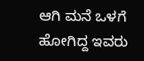ಆಗಿ ಮನೆ ಒಳಗೆ ಹೋಗಿದ್ದ ಇವರು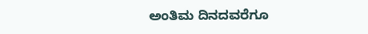ಅಂತಿಮ ದಿನದವರೆಗೂ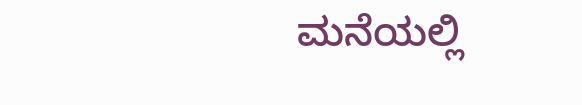ಮನೆಯಲ್ಲಿ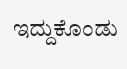ಇದ್ದುಕೊಂಡು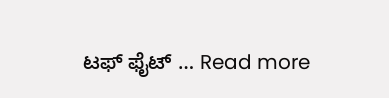ಟಫ್ ಫೈಟ್ … Read more